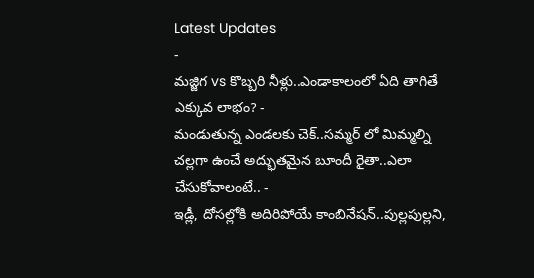Latest Updates
-
మజ్జిగ vs కొబ్బరి నీళ్లు..ఎండాకాలంలో ఏది తాగితే ఎక్కువ లాభం? -
మండుతున్న ఎండలకు చెక్..సమ్మర్ లో మిమ్మల్ని చల్లగా ఉంచే అద్భుతమైన బూందీ రైతా..ఎలా చేసుకోవాలంటే.. -
ఇడ్లీ, దోసల్లోకి అదిరిపోయే కాంబినేషన్..పుల్లపుల్లని,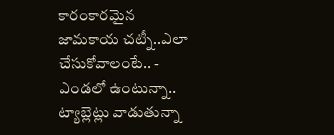కారంకారమైన జామకాయ చట్నీ..ఎలా చేసుకోవాలంటే.. -
ఎండలో ఉంటున్నా.. ట్యాబ్లెట్లు వాడుతున్నా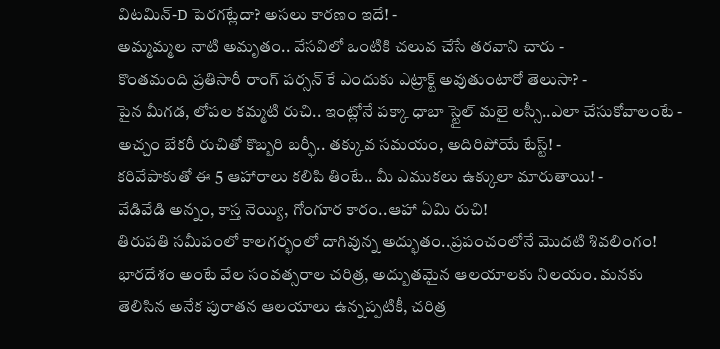విటమిన్-D పెరగట్లేదా? అసలు కారణం ఇదే! -
అమ్మమ్మల నాటి అమృతం.. వేసవిలో ఒంటికి చలువ చేసే తరవాని చారు -
కొంతమంది ప్రతిసారీ రాంగ్ పర్సన్ కే ఎందుకు ఎట్రాక్ట్ అవుతుంటారో తెలుసా? -
పైన మీగడ, లోపల కమ్మటి రుచి.. ఇంట్లోనే పక్కా ధాబా స్టైల్ మలై లస్సీ..ఎలా చేసుకోవాలంటే -
అచ్చం బేకరీ రుచితో కొబ్బరి బర్ఫీ.. తక్కువ సమయం, అదిరిపోయే టేస్ట్! -
కరివేపాకుతో ఈ 5 ఆహారాలు కలిపి తింటే.. మీ ఎముకలు ఉక్కులా మారుతాయి! -
వేడివేడి అన్నం, కాస్త నెయ్యి, గోంగూర కారం..ఆహా ఏమి రుచి!
తిరుపతి సమీపంలో కాలగర్భంలో దాగివున్న అద్భుతం..ప్రపంచంలోనే మొదటి శివలింగం!
భారదేశం అంటే వేల సంవత్సరాల చరిత్ర, అద్బుతమైన ఆలయాలకు నిలయం. మనకు తెలిసిన అనేక పురాతన ఆలయాలు ఉన్నప్పటికీ, చరిత్ర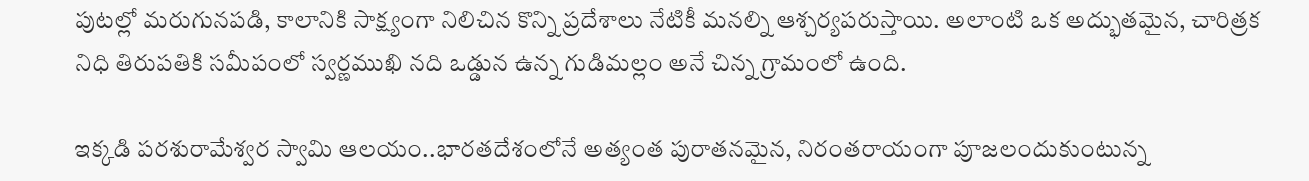పుటల్లో మరుగునపడి, కాలానికి సాక్ష్యంగా నిలిచిన కొన్ని ప్రదేశాలు నేటికీ మనల్ని ఆశ్చర్యపరుస్తాయి. అలాంటి ఒక అద్భుతమైన, చారిత్రక నిధి తిరుపతికి సమీపంలో స్వర్ణముఖి నది ఒడ్డున ఉన్న గుడిమల్లం అనే చిన్న గ్రామంలో ఉంది.

ఇక్కడి పరశురామేశ్వర స్వామి ఆలయం..భారతదేశంలోనే అత్యంత పురాతనమైన, నిరంతరాయంగా పూజలందుకుంటున్న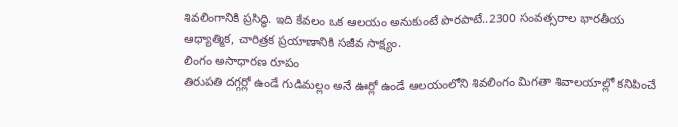శివలింగానికి ప్రసిద్ధి. ఇది కేవలం ఒక ఆలయం అనుకుంటే పొరపాటే..2300 సంవత్సరాల భారతీయ ఆధ్యాత్మిక, చారిత్రక ప్రయాణానికి సజీవ సాక్ష్యం.
లింగం అసాధారణ రూపం
తిరుపతి దగ్గర్లో ఉండే గుడిమల్లం అనే ఊర్లో ఉండే ఆలయంలోని శివలింగం మిగతా శివాలయాల్లో కనిపించే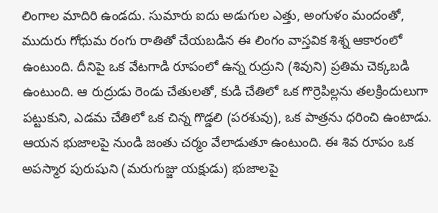లింగాల మాదిరి ఉండదు. సుమారు ఐదు అడుగుల ఎత్తు, అంగుళం మందంతో, ముదురు గోధుమ రంగు రాతితో చేయబడిన ఈ లింగం వాస్తవిక శిశ్న ఆకారంలో ఉంటుంది. దీనిపై ఒక వేటగాడి రూపంలో ఉన్న రుద్రుని (శివుని) ప్రతిమ చెక్కబడి ఉంటుంది. ఆ రుద్రుడు రెండు చేతులతో, కుడి చేతిలో ఒక గొర్రెపిల్లను తలక్రిందులుగా పట్టుకుని, ఎడమ చేతిలో ఒక చిన్న గొడ్డలి (పరశువు), ఒక పాత్రను ధరించి ఉంటాడు. ఆయన భుజాలపై నుండి జంతు చర్మం వేలాడుతూ ఉంటుంది. ఈ శివ రూపం ఒక అపస్మార పురుషుని (మరుగుజ్జు యక్షుడు) భుజాలపై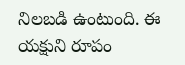నిలబడి ఉంటుంది. ఈ యక్షుని రూపం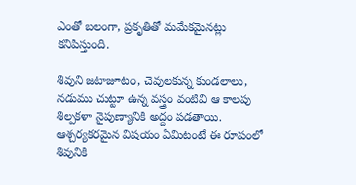ఎంతో బలంగా, ప్రకృతితో మమేకమైనట్లు కనిపిస్తుంది.

శివుని జటాజూటం, చెవులకున్న కుండలాలు, నడుము చుట్టూ ఉన్న వస్త్రం వంటివి ఆ కాలపు శిల్పకళా నైపుణ్యానికి అద్దం పడతాయి. ఆశ్చర్యకరమైన విషయం ఏమిటంటే ఈ రూపంలో శివునికి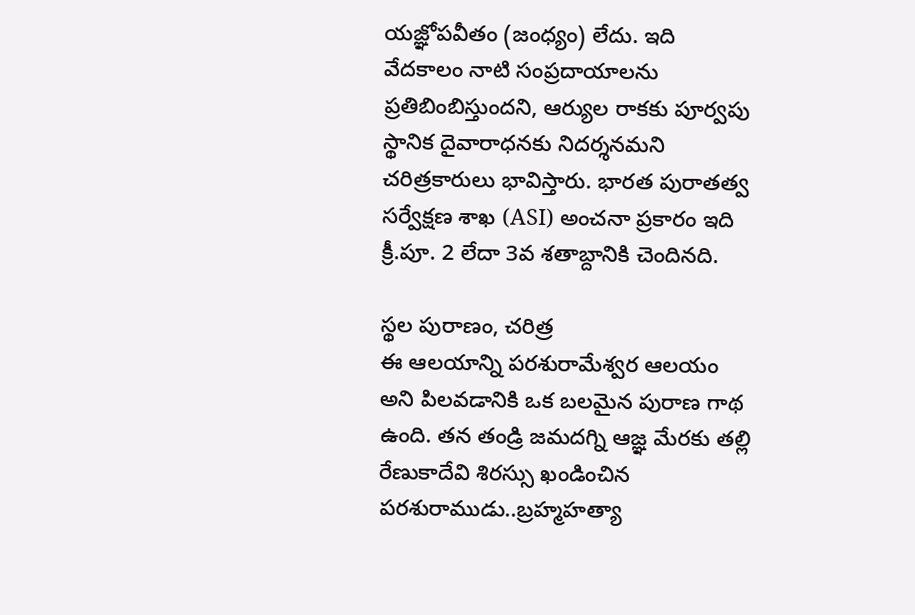యజ్ఞోపవీతం (జంధ్యం) లేదు. ఇది వేదకాలం నాటి సంప్రదాయాలను ప్రతిబింబిస్తుందని, ఆర్యుల రాకకు పూర్వపు స్థానిక దైవారాధనకు నిదర్శనమని చరిత్రకారులు భావిస్తారు. భారత పురాతత్వ సర్వేక్షణ శాఖ (ASI) అంచనా ప్రకారం ఇది క్రీ.పూ. 2 లేదా 3వ శతాబ్దానికి చెందినది.

స్థల పురాణం, చరిత్ర
ఈ ఆలయాన్ని పరశురామేశ్వర ఆలయం అని పిలవడానికి ఒక బలమైన పురాణ గాథ ఉంది. తన తండ్రి జమదగ్ని ఆజ్ఞ మేరకు తల్లి రేణుకాదేవి శిరస్సు ఖండించిన పరశురాముడు..బ్రహ్మహత్యా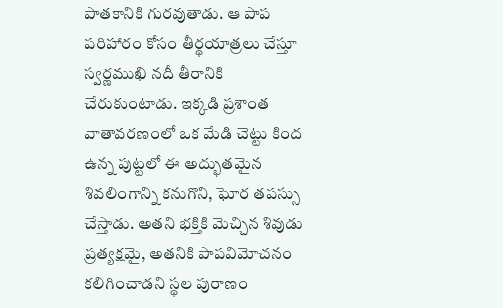పాతకానికి గురవుతాడు. ఆ పాప పరిహారం కోసం తీర్థయాత్రలు చేస్తూ స్వర్ణముఖి నదీ తీరానికి చేరుకుంటాడు. ఇక్కడి ప్రశాంత వాతావరణంలో ఒక మేడి చెట్టు కింద ఉన్న పుట్టలో ఈ అద్భుతమైన శివలింగాన్ని కనుగొని, ఘోర తపస్సు చేస్తాడు. అతని భక్తికి మెచ్చిన శివుడు ప్రత్యక్షమై, అతనికి పాపవిమోచనం కలిగించాడని స్థల పురాణం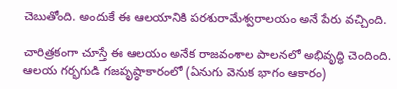చెబుతోంది. అందుకే ఈ ఆలయానికి పరశురామేశ్వరాలయం అనే పేరు వచ్చింది.

చారిత్రకంగా చూస్తే ఈ ఆలయం అనేక రాజవంశాల పాలనలో అభివృద్ధి చెందింది. ఆలయ గర్భగుడి గజపృష్ఠాకారంలో (ఏనుగు వెనుక భాగం ఆకారం)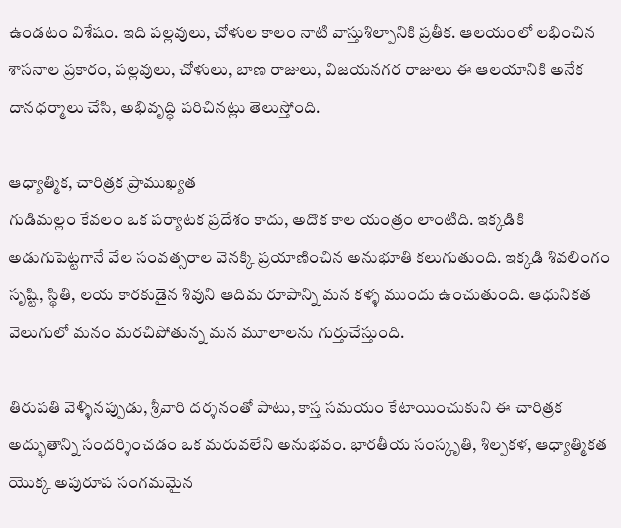ఉండటం విశేషం. ఇది పల్లవులు, చోళుల కాలం నాటి వాస్తుశిల్పానికి ప్రతీక. ఆలయంలో లభించిన శాసనాల ప్రకారం, పల్లవులు, చోళులు, బాణ రాజులు, విజయనగర రాజులు ఈ ఆలయానికి అనేక దానధర్మాలు చేసి, అభివృద్ధి పరిచినట్లు తెలుస్తోంది.

ఆధ్యాత్మిక, చారిత్రక ప్రాముఖ్యత
గుడిమల్లం కేవలం ఒక పర్యాటక ప్రదేశం కాదు, అదొక కాల యంత్రం లాంటిది. ఇక్కడికి అడుగుపెట్టగానే వేల సంవత్సరాల వెనక్కి ప్రయాణించిన అనుభూతి కలుగుతుంది. ఇక్కడి శివలింగం సృష్టి, స్థితి, లయ కారకుడైన శివుని ఆదిమ రూపాన్ని మన కళ్ళ ముందు ఉంచుతుంది. ఆధునికత వెలుగులో మనం మరచిపోతున్న మన మూలాలను గుర్తుచేస్తుంది.

తిరుపతి వెళ్ళినప్పుడు, శ్రీవారి దర్శనంతో పాటు, కాస్త సమయం కేటాయించుకుని ఈ చారిత్రక అద్భుతాన్ని సందర్శించడం ఒక మరువలేని అనుభవం. భారతీయ సంస్కృతి, శిల్పకళ, ఆధ్యాత్మికత యొక్క అపురూప సంగమమైన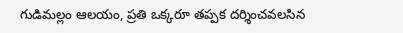గుడిమల్లం ఆలయం, ప్రతి ఒక్కరూ తప్పక దర్శించవలసిన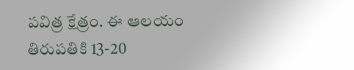పవిత్ర క్షేత్రం. ఈ ఆలయం తిరుపతికి 13-20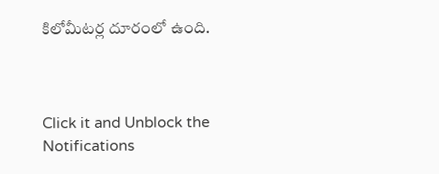కిలోమీటర్ల దూరంలో ఉంది.



Click it and Unblock the Notifications